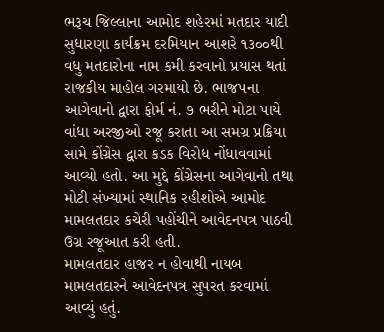ભરૂચ જિલ્લાના આમોદ શહેરમાં મતદાર યાદી સુધારણા કાર્યક્રમ દરમિયાન આશરે ૧૩૦૦થી વધુ મતદારોના નામ કમી કરવાનો પ્રયાસ થતાં રાજકીય માહોલ ગરમાયો છે. ભાજપના આગેવાનો દ્વારા ફોર્મ નં. ૭ ભરીને મોટા પાયે વાંધા અરજીઓ રજૂ કરાતા આ સમગ્ર પ્રક્રિયા સામે કોંગ્રેસ દ્વારા કડક વિરોધ નોંધાવવામાં આવ્યો હતો. આ મુદ્દે કોંગ્રેસના આગેવાનો તથા મોટી સંખ્યામાં સ્થાનિક રહીશોએ આમોદ મામલતદાર કચેરી પહોંચીને આવેદનપત્ર પાઠવી ઉગ્ર રજૂઆત કરી હતી.
મામલતદાર હાજર ન હોવાથી નાયબ મામલતદારને આવેદનપત્ર સુપરત કરવામાં આવ્યું હતું.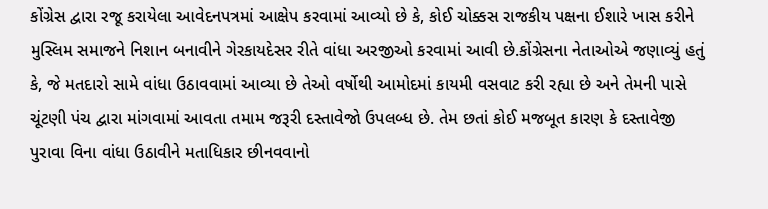કોંગ્રેસ દ્વારા રજૂ કરાયેલા આવેદનપત્રમાં આક્ષેપ કરવામાં આવ્યો છે કે, કોઈ ચોક્કસ રાજકીય પક્ષના ઈશારે ખાસ કરીને મુસ્લિમ સમાજને નિશાન બનાવીને ગેરકાયદેસર રીતે વાંધા અરજીઓ કરવામાં આવી છે.કોંગ્રેસના નેતાઓએ જણાવ્યું હતું કે, જે મતદારો સામે વાંધા ઉઠાવવામાં આવ્યા છે તેઓ વર્ષોથી આમોદમાં કાયમી વસવાટ કરી રહ્યા છે અને તેમની પાસે ચૂંટણી પંચ દ્વારા માંગવામાં આવતા તમામ જરૂરી દસ્તાવેજો ઉપલબ્ધ છે. તેમ છતાં કોઈ મજબૂત કારણ કે દસ્તાવેજી પુરાવા વિના વાંધા ઉઠાવીને મતાધિકાર છીનવવાનો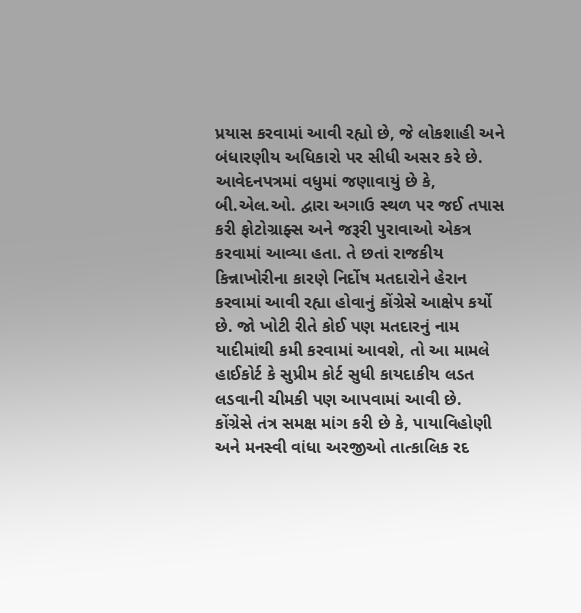પ્રયાસ કરવામાં આવી રહ્યો છે, જે લોકશાહી અને બંધારણીય અધિકારો પર સીધી અસર કરે છે.
આવેદનપત્રમાં વધુમાં જણાવાયું છે કે, બી.એલ.ઓ. દ્વારા અગાઉ સ્થળ પર જઈ તપાસ કરી ફોટોગ્રાફ્સ અને જરૂરી પુરાવાઓ એકત્ર કરવામાં આવ્યા હતા. તે છતાં રાજકીય કિન્નાખોરીના કારણે નિર્દોષ મતદારોને હેરાન કરવામાં આવી રહ્યા હોવાનું કોંગ્રેસે આક્ષેપ કર્યો છે. જો ખોટી રીતે કોઈ પણ મતદારનું નામ યાદીમાંથી કમી કરવામાં આવશે, તો આ મામલે હાઈકોર્ટ કે સુપ્રીમ કોર્ટ સુધી કાયદાકીય લડત લડવાની ચીમકી પણ આપવામાં આવી છે.
કોંગ્રેસે તંત્ર સમક્ષ માંગ કરી છે કે, પાયાવિહોણી અને મનસ્વી વાંધા અરજીઓ તાત્કાલિક રદ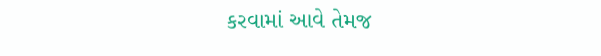કરવામાં આવે તેમજ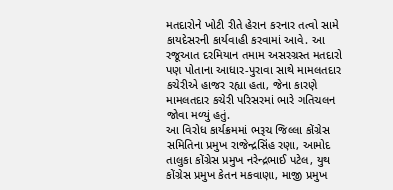મતદારોને ખોટી રીતે હેરાન કરનાર તત્વો સામે કાયદેસરની કાર્યવાહી કરવામાં આવે. આ રજૂઆત દરમિયાન તમામ અસરગ્રસ્ત મતદારો પણ પોતાના આધાર-પુરાવા સાથે મામલતદાર કચેરીએ હાજર રહ્યા હતા, જેના કારણે મામલતદાર કચેરી પરિસરમાં ભારે ગતિચલન જોવા મળ્યું હતું.
આ વિરોધ કાર્યક્રમમાં ભરૂચ જિલ્લા કોંગ્રેસ સમિતિના પ્રમુખ રાજેન્દ્રસિંહ રણા, આમોદ તાલુકા કોંગ્રેસ પ્રમુખ નરેન્દ્રભાઈ પટેલ, યુથ કોંગ્રેસ પ્રમુખ કેતન મકવાણા, માજી પ્રમુખ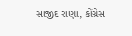સાજીદ રાણા, કોંગ્રેસ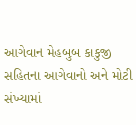આગેવાન મેહબુબ કાકુજી સહિતના આગેવાનો અને મોટી સંખ્યામાં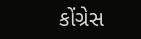કોંગ્રેસ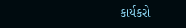કાર્યકરો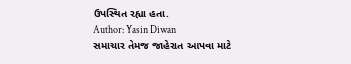ઉપસ્થિત રહ્યા હતા.
Author: Yasin Diwan
સમાચાર તેમજ જાહેરાત આપવા માટે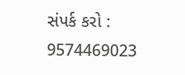સંપર્ક કરો : 9574469023